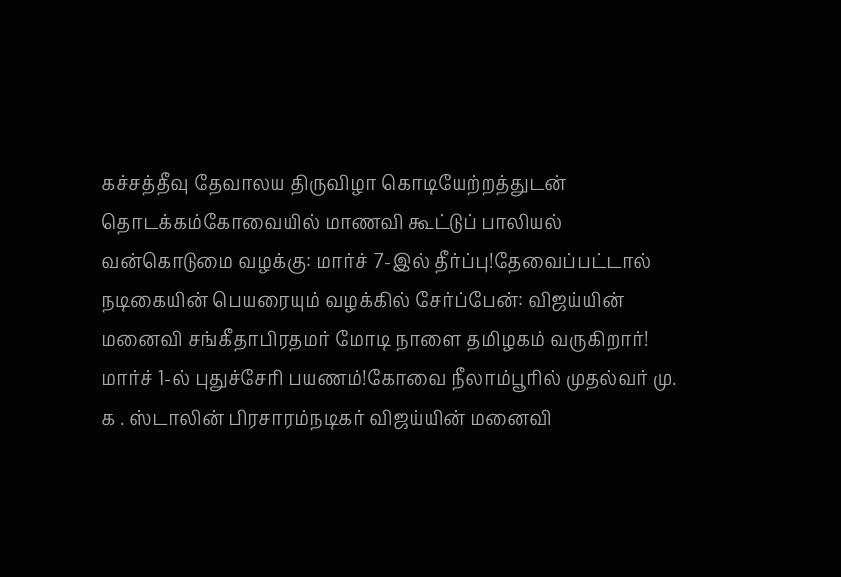கச்சத்தீவு தேவாலய திருவிழா கொடியேற்றத்துடன் தொடக்கம்கோவையில் மாணவி கூட்டுப் பாலியல் வன்கொடுமை வழக்கு: மார்ச் 7-இல் தீர்ப்பு!தேவைப்பட்டால் நடிகையின் பெயரையும் வழக்கில் சேர்ப்பேன்: விஜய்யின் மனைவி சங்கீதாபிரதமர் மோடி நாளை தமிழகம் வருகிறார்! மார்ச் 1-ல் புதுச்சேரி பயணம்!கோவை நீலாம்பூரில் முதல்வர் மு. க . ஸ்டாலின் பிரசாரம்நடிகர் விஜய்யின் மனைவி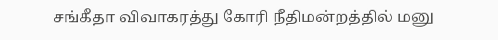சங்கீதா விவாகரத்து கோரி நீதிமன்றத்தில் மனு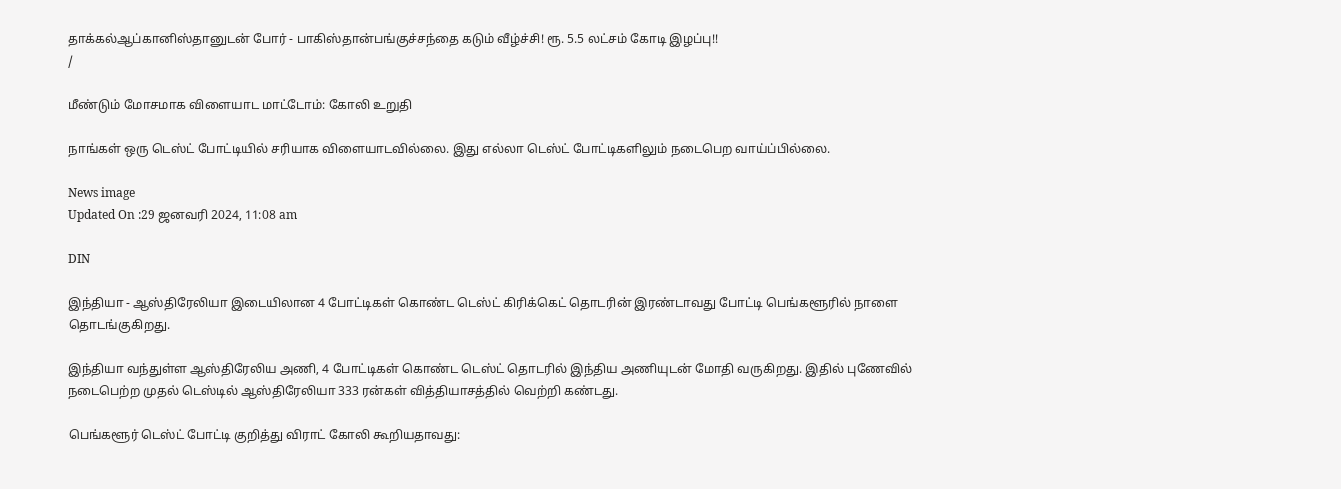தாக்கல்ஆப்கானிஸ்தானுடன் போர் - பாகிஸ்தான்பங்குச்சந்தை கடும் வீழ்ச்சி! ரூ. 5.5 லட்சம் கோடி இழப்பு!!
/

மீண்டும் மோசமாக விளையாட மாட்டோம்: கோலி உறுதி

நாங்கள் ஒரு டெஸ்ட் போட்டியில் சரியாக விளையாடவில்லை. இது எல்லா டெஸ்ட் போட்டிகளிலும் நடைபெற வாய்ப்பில்லை.

News image
Updated On :29 ஜனவரி 2024, 11:08 am

DIN

இந்தியா - ஆஸ்திரேலியா இடையிலான 4 போட்டிகள் கொண்ட டெஸ்ட் கிரிக்கெட் தொடரின் இரண்டாவது போட்டி பெங்களூரில் நாளை தொடங்குகிறது.

இந்தியா வந்துள்ள ஆஸ்திரேலிய அணி, 4 போட்டிகள் கொண்ட டெஸ்ட் தொடரில் இந்திய அணியுடன் மோதி வருகிறது. இதில் புணேவில் நடைபெற்ற முதல் டெஸ்டில் ஆஸ்திரேலியா 333 ரன்கள் வித்தியாசத்தில் வெற்றி கண்டது.

பெங்களூர் டெஸ்ட் போட்டி குறித்து விராட் கோலி கூறியதாவது: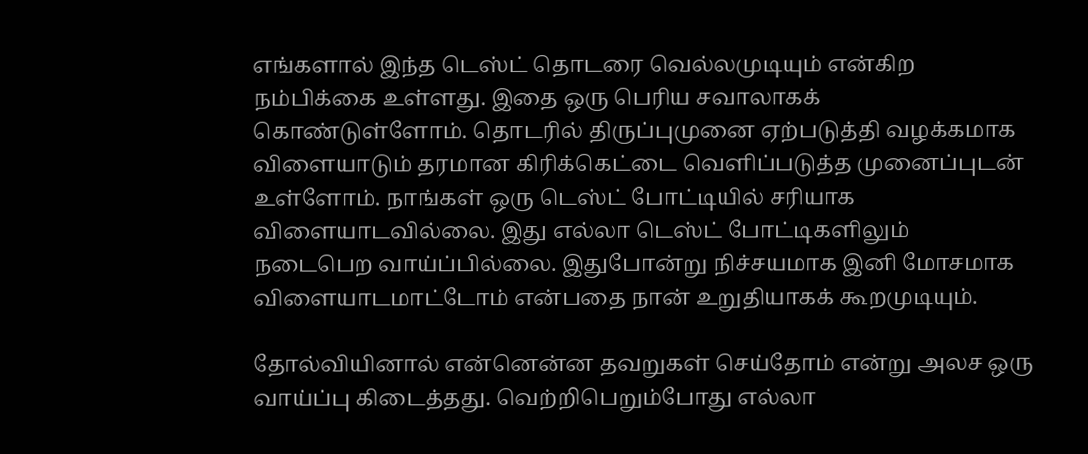எங்களால் இந்த டெஸ்ட் தொடரை வெல்லமுடியும் என்கிற நம்பிக்கை உள்ளது. இதை ஒரு பெரிய சவாலாகக் கொண்டுள்ளோம். தொடரில் திருப்புமுனை ஏற்படுத்தி வழக்கமாக விளையாடும் தரமான கிரிக்கெட்டை வெளிப்படுத்த முனைப்புடன் உள்ளோம். நாங்கள் ஒரு டெஸ்ட் போட்டியில் சரியாக விளையாடவில்லை. இது எல்லா டெஸ்ட் போட்டிகளிலும் நடைபெற வாய்ப்பில்லை. இதுபோன்று நிச்சயமாக இனி மோசமாக விளையாடமாட்டோம் என்பதை நான் உறுதியாகக் கூறமுடியும்.

தோல்வியினால் என்னென்ன தவறுகள் செய்தோம் என்று அலச ஒரு வாய்ப்பு கிடைத்தது. வெற்றிபெறும்போது எல்லா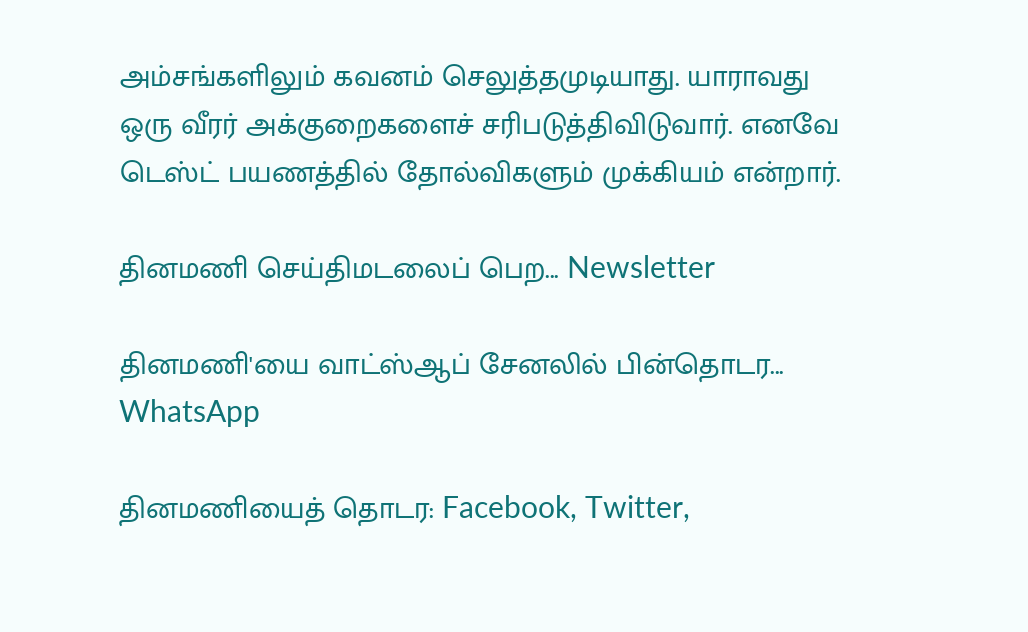அம்சங்களிலும் கவனம் செலுத்தமுடியாது. யாராவது ஒரு வீரர் அக்குறைகளைச் சரிபடுத்திவிடுவார். எனவே டெஸ்ட் பயணத்தில் தோல்விகளும் முக்கியம் என்றார்.

தினமணி செய்திமடலைப் பெற... Newsletter

தினமணி'யை வாட்ஸ்ஆப் சேனலில் பின்தொடர... WhatsApp

தினமணியைத் தொடர: Facebook, Twitter,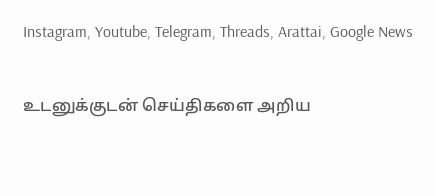Instagram, Youtube, Telegram, Threads, Arattai, Google News

உடனுக்குடன் செய்திகளை அறிய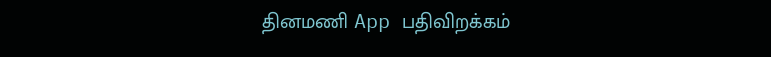தினமணி App பதிவிறக்கம்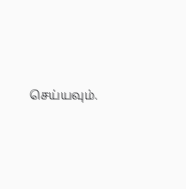செய்யவும்.